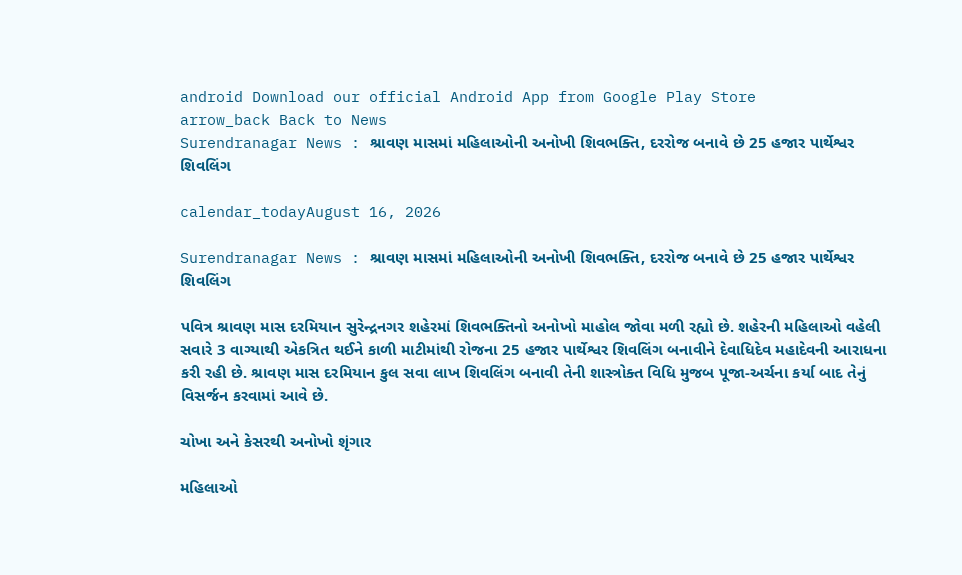android Download our official Android App from Google Play Store
arrow_back Back to News
Surendranagar News : શ્રાવણ માસમાં મહિલાઓની અનોખી શિવભક્તિ, દરરોજ બનાવે છે 25 હજાર પાર્થેશ્વર શિવલિંગ

calendar_todayAugust 16, 2026

Surendranagar News : શ્રાવણ માસમાં મહિલાઓની અનોખી શિવભક્તિ, દરરોજ બનાવે છે 25 હજાર પાર્થેશ્વર શિવલિંગ

પવિત્ર શ્રાવણ માસ દરમિયાન સુરેન્દ્રનગર શહેરમાં શિવભક્તિનો અનોખો માહોલ જોવા મળી રહ્યો છે. શહેરની મહિલાઓ વહેલી સવારે 3 વાગ્યાથી એકત્રિત થઈને કાળી માટીમાંથી રોજના 25 હજાર પાર્થેશ્વર શિવલિંગ બનાવીને દેવાધિદેવ મહાદેવની આરાધના કરી રહી છે. શ્રાવણ માસ દરમિયાન કુલ સવા લાખ શિવલિંગ બનાવી તેની શાસ્ત્રોક્ત વિધિ મુજબ પૂજા-અર્ચના કર્યા બાદ તેનું વિસર્જન કરવામાં આવે છે.

ચોખા અને કેસરથી અનોખો શૃંગાર

મહિલાઓ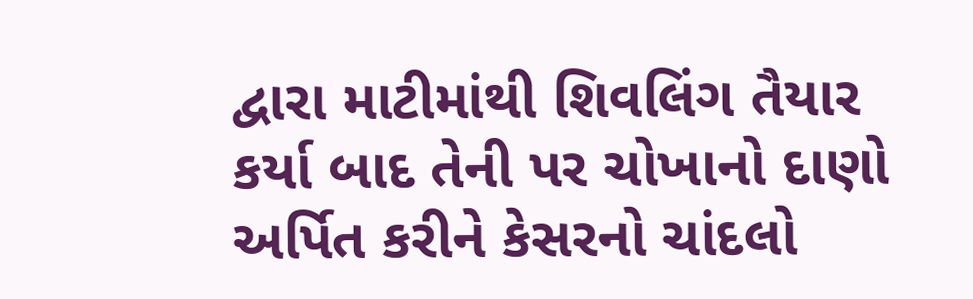દ્વારા માટીમાંથી શિવલિંગ તૈયાર કર્યા બાદ તેની પર ચોખાનો દાણો અર્પિત કરીને કેસરનો ચાંદલો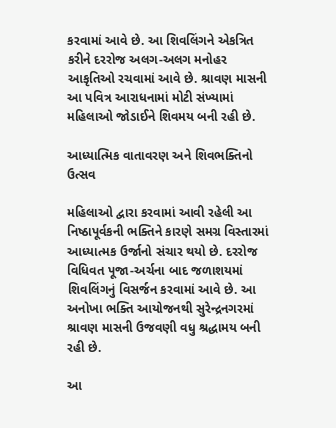કરવામાં આવે છે. આ શિવલિંગને એકત્રિત કરીને દરરોજ અલગ-અલગ મનોહર આકૃતિઓ રચવામાં આવે છે. શ્રાવણ માસની આ પવિત્ર આરાધનામાં મોટી સંખ્યામાં મહિલાઓ જોડાઈને શિવમય બની રહી છે.

આધ્યાત્મિક વાતાવરણ અને શિવભક્તિનો ઉત્સવ

મહિલાઓ દ્વારા કરવામાં આવી રહેલી આ નિષ્ઠાપૂર્વકની ભક્તિને કારણે સમગ્ર વિસ્તારમાં આધ્યાત્મક ઉર્જાનો સંચાર થયો છે. દરરોજ વિધિવત પૂજા-અર્ચના બાદ જળાશયમાં શિવલિંગનું વિસર્જન કરવામાં આવે છે. આ અનોખા ભક્તિ આયોજનથી સુરેન્દ્રનગરમાં શ્રાવણ માસની ઉજવણી વધુ શ્રદ્ધામય બની રહી છે.

આ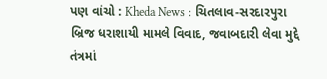પણ વાંચો : Kheda News : ચિતલાવ-સરદારપુરા બ્રિજ ધરાશાયી મામલે વિવાદ, જવાબદારી લેવા મુદ્દે તંત્રમાં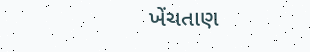ખેંચતાણ